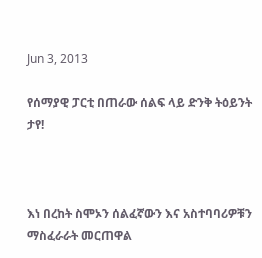Jun 3, 2013

የሰማያዊ ፓርቲ በጠራው ሰልፍ ላይ ድንቅ ትዕይንት ታየ!



እነ በረከት ስሞኦን ሰልፈኛውን እና አስተባባሪዎቹን ማስፈራራት መርጠዋል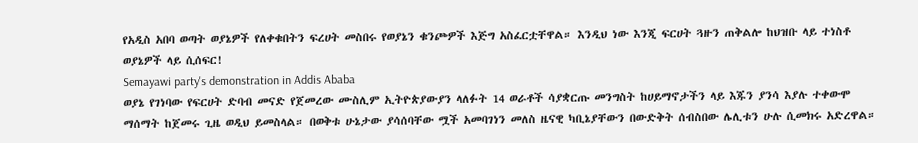የአዲስ አበባ ወጣት ወያኔዎች የለቀቁበትን ፍረሀት መስበሩ የወያኔን ቁንጮዎች እጅግ አስፈርቷቸዋል። እንዲህ ነው እንጂ ፍርሀት ጓዙን ጠቅልሎ ከህዝቡ ላይ ተነስቶ ወያኔዎች ላይ ሲሰፍር!
Semayawi party's demonstration in Addis Ababa
ወያኔ የገነባው የፍርሀት ድባብ መናድ የጀመረው ሙስሊም ኢትዮጵያውያን ላለፉት 14 ወራቶች ሳያቋርጡ መንግስት ከሀይማኖታችን ላይ እጁን ያንሳ እያሉ ተቀውሞ ማሰማት ከጀመሩ ጊዜ ወዲህ ይመስላል። በወቅቱ ሁኔታው ያሳሰባቸው ሟች አመባገነን መለስ ዜናዊ ካቢኔያቸውን በውድቅት ሰብስበው ሌሊቱን ሁሉ ሲመክሩ አድረዋል።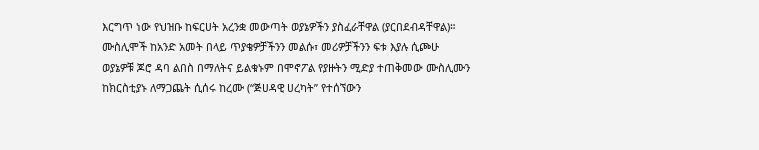እርግጥ ነው የህዝቡ ከፍርሀት አረንቋ መውጣት ወያኔዎችን ያስፈራቸዋል (ያርበደብዳቸዋል)።
ሙስሊሞች ከአንድ አመት በላይ ጥያቄዎቻችንን መልሱ፣ መሪዎቻችንን ፍቱ እያሉ ሲጮሁ ወያኔዎቹ ጆሮ ዳባ ልበስ በማለትና ይልቁኑም በሞኖፖል የያዙትን ሚድያ ተጠቅመው ሙስሊሙን ከክርስቲያኑ ለማጋጨት ሲሰሩ ከረሙ (“ጅሀዳዊ ሀረካት” የተሰኘውን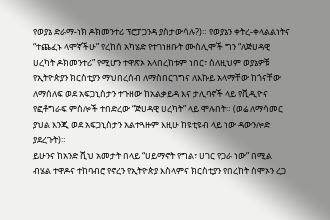የወያኔ ድራማ-ነክ ዶክመንተሪ ፕሮፓጋንዳ ያስታውሳሉ?)። የወያኔን ቀትረ-ቀላልልነትና “ተጨፈኑ ላሞኛችሁ” የረከሰ አካሄድ የተገነዘቡት ሙስሊሞች ግን “ለጅሀዳዊ ሀረካት ዶክመንተሪ” የሚሆን ተዋጽኦ አላበረከቱም ነበር፣ ስለዚህም ወያኔዎቹ የኢትዮጵያን ክርስቲያን ማህበረሰብ ለማስበርገግና ለእኩይ አላማቸው ከጎናቸው ለማሰለፍ ወደ አፍጋኒስታን ተጉዘው ከአልቃይዳ እና ታሊባኖች ላይ የቪዲዮና የፎቶግራፍ ምስሎች ተበድረው “ጅሀዳዊ ሀረካት” ላይ ሞሉበት። (ወሬ ለማሳመር ያህል እንጂ ወደ አፍጋኒስታን አልተጓዙም እዚሁ ከዩቲዩብ ላይ ነው ዳውንሎድ ያደረጉት)።
ይሁንና ከአንድ ሺህ አመታት በላይ “ሀይማኖት የግል፣ ሀገር የጋራ ነው” በሚል ብሄል ተዋዶና ተከባብሮ የኖረን የኢትዮጵያ እስላምና ክርስቲያን የበረከት ስሞኦን ረጋ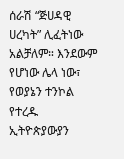ሰራሽ “ጅሀዳዊ ሀረካት” ሊፈትነው አልቻለም። እንደውም የሆነው ሌላ ነው፣ የወያኔን ተንኮል የተረዱ ኢትዮጵያውያን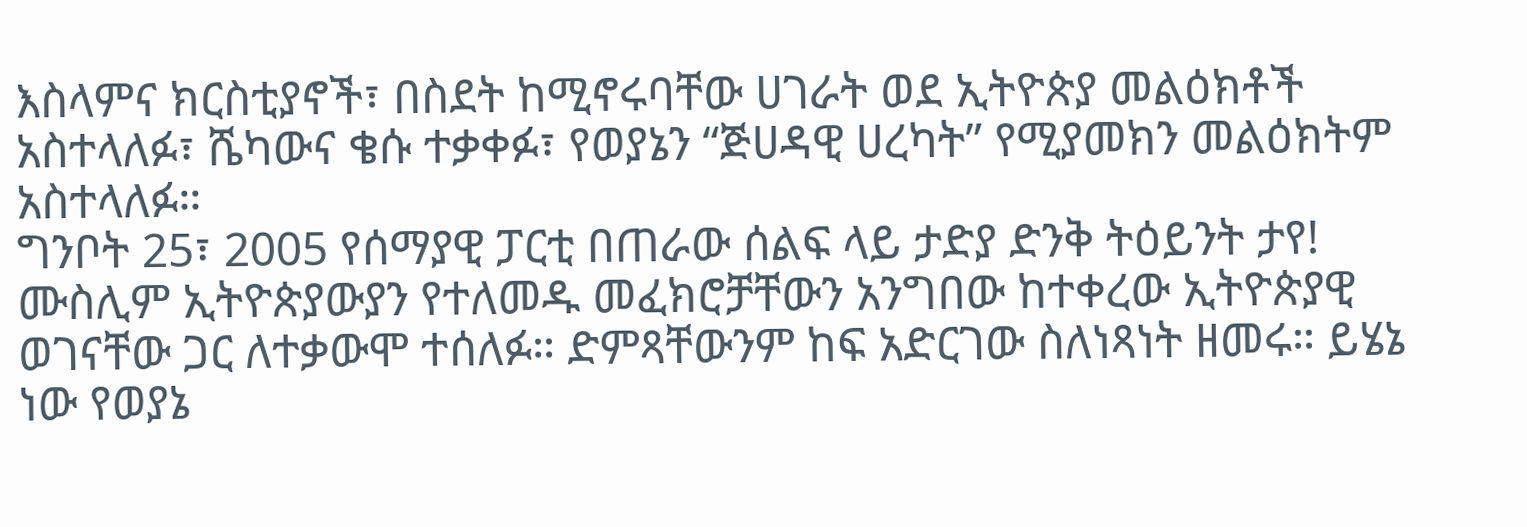እስላምና ክርስቲያኖች፣ በስደት ከሚኖሩባቸው ሀገራት ወደ ኢትዮጵያ መልዕክቶች አስተላለፉ፣ ሼካውና ቄሱ ተቃቀፉ፣ የወያኔን “ጅሀዳዊ ሀረካት” የሚያመክን መልዕክትም አስተላለፉ።
ግንቦት 25፣ 2005 የሰማያዊ ፓርቲ በጠራው ሰልፍ ላይ ታድያ ድንቅ ትዕይንት ታየ! ሙስሊም ኢትዮጵያውያን የተለመዱ መፈክሮቻቸውን አንግበው ከተቀረው ኢትዮጵያዊ ወገናቸው ጋር ለተቃውሞ ተሰለፉ። ድምጻቸውንም ከፍ አድርገው ስለነጻነት ዘመሩ። ይሄኔ ነው የወያኔ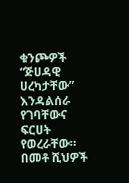ቁንጮዎች “ጅሀዳዊ ሀረካታቸው” እንዳልሰራ የገባቸውና ፍርሀት የወረራቸው።
በመቶ ሺህዎች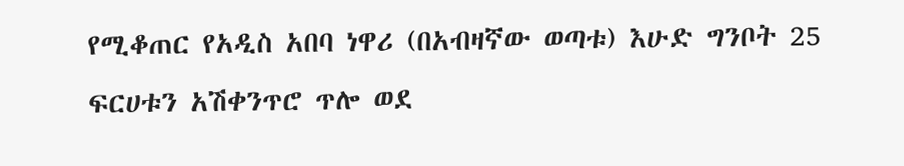የሚቆጠር የአዲስ አበባ ነዋሪ (በአብዛኛው ወጣቱ) እሁድ ግንቦት 25 ፍርሀቱን አሽቀንጥሮ ጥሎ ወደ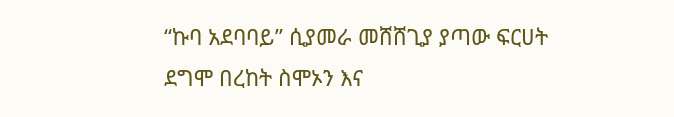“ኩባ አደባባይ” ሲያመራ መሸሸጊያ ያጣው ፍርሀት ደግሞ በረከት ስሞኦን እና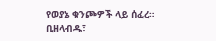የወያኔ ቁንጮዎች ላይ ሰፈረ። ቢዘላብዱ፣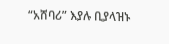“አሸባሪ” እያሉ ቢያላዝኑ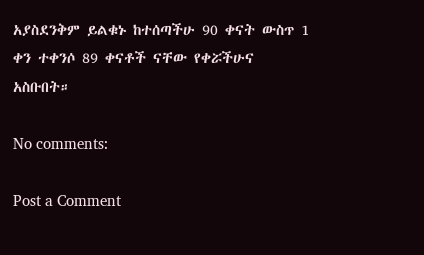አያስደንቅም ይልቁኑ ከተሰጣችሁ 90 ቀናት ውስጥ 1 ቀን ተቀንሶ 89 ቀናቶች ናቸው የቀሯችሁና አስቡበት።

No comments:

Post a Comment